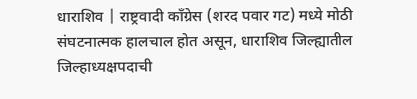धाराशिव | राष्ट्रवादी काँग्रेस (शरद पवार गट) मध्ये मोठी संघटनात्मक हालचाल होत असून, धाराशिव जिल्ह्यातील जिल्हाध्यक्षपदाची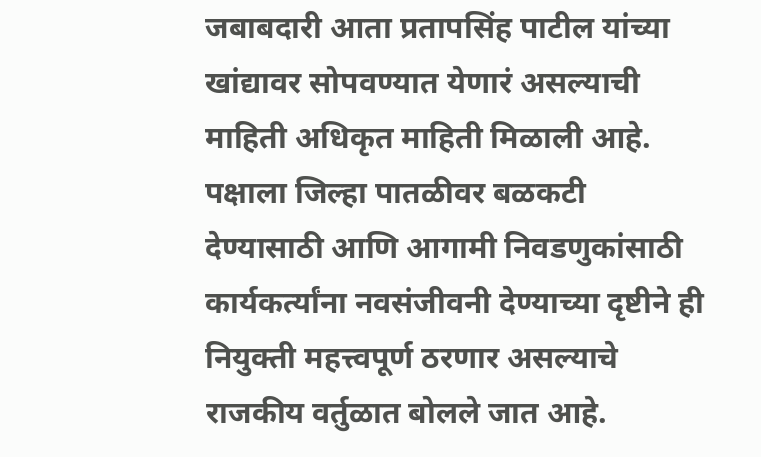जबाबदारी आता प्रतापसिंह पाटील यांच्या खांद्यावर सोपवण्यात येणारं असल्याची माहिती अधिकृत माहिती मिळाली आहे. पक्षाला जिल्हा पातळीवर बळकटी देण्यासाठी आणि आगामी निवडणुकांसाठी कार्यकर्त्यांना नवसंजीवनी देण्याच्या दृष्टीने ही नियुक्ती महत्त्वपूर्ण ठरणार असल्याचे राजकीय वर्तुळात बोलले जात आहे.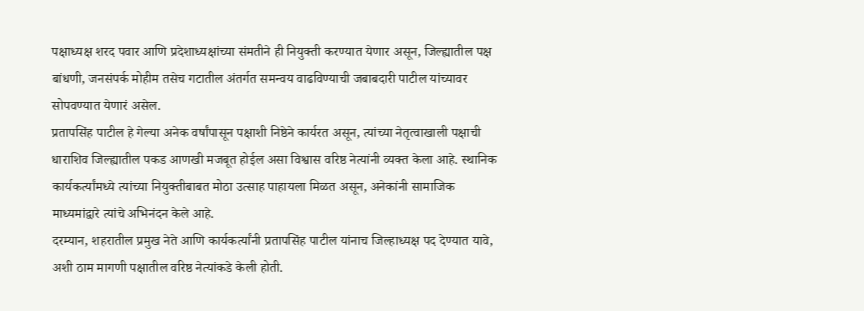पक्षाध्यक्ष शरद पवार आणि प्रदेशाध्यक्षांच्या संमतीने ही नियुक्ती करण्यात येणार असून, जिल्ह्यातील पक्ष बांधणी, जनसंपर्क मोहीम तसेच गटातील अंतर्गत समन्वय वाढविण्याची जबाबदारी पाटील यांच्यावर सोपवण्यात येणारं असेल.
प्रतापसिंह पाटील हे गेल्या अनेक वर्षांपासून पक्षाशी निष्ठेने कार्यरत असून, त्यांच्या नेतृत्वाखाली पक्षाची धाराशिव जिल्ह्यातील पकड आणखी मजबूत होईल असा विश्वास वरिष्ठ नेत्यांनी व्यक्त केला आहे. स्थानिक कार्यकर्त्यांमध्ये त्यांच्या नियुक्तीबाबत मोठा उत्साह पाहायला मिळत असून, अनेकांनी सामाजिक माध्यमांद्वारे त्यांचे अभिनंदन केले आहे.
दरम्यान, शहरातील प्रमुख नेते आणि कार्यकर्त्यांनी प्रतापसिंह पाटील यांनाच जिल्हाध्यक्ष पद देण्यात यावे, अशी ठाम मागणी पक्षातील वरिष्ठ नेत्यांकडे केली होती.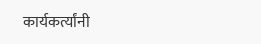कार्यकर्त्यांनी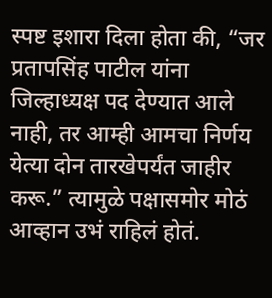स्पष्ट इशारा दिला होता की, “जर प्रतापसिंह पाटील यांना जिल्हाध्यक्ष पद देण्यात आले नाही, तर आम्ही आमचा निर्णय येत्या दोन तारखेपर्यंत जाहीर करू.” त्यामुळे पक्षासमोर मोठं आव्हान उभं राहिलं होतं.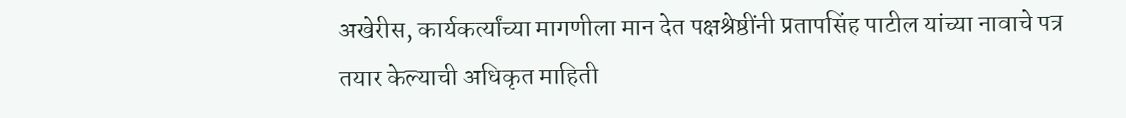अखेरीस, कार्यकर्त्यांच्या मागणीला मान देत पक्षश्रेष्ठींनी प्रतापसिंह पाटील यांच्या नावाचे पत्र तयार केल्याची अधिकृत माहिती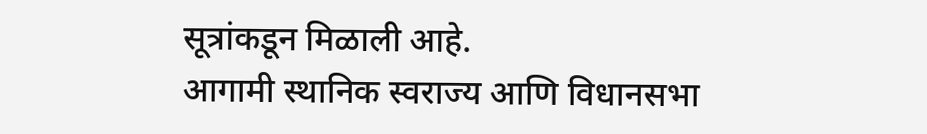सूत्रांकडून मिळाली आहे.
आगामी स्थानिक स्वराज्य आणि विधानसभा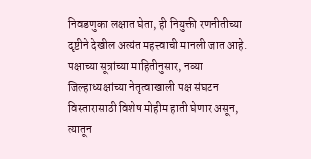निवडणुका लक्षात घेता, ही नियुक्ती रणनीतीच्या दृष्टीने देखील अत्यंत महत्त्वाची मानली जात आहे. पक्षाच्या सूत्रांच्या माहितीनुसार, नव्या जिल्हाध्यक्षांच्या नेतृत्वाखाली पक्ष संघटन विस्तारासाठी विशेष मोहीम हाती घेणार असून, त्यातून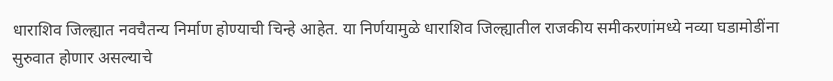धाराशिव जिल्ह्यात नवचैतन्य निर्माण होण्याची चिन्हे आहेत. या निर्णयामुळे धाराशिव जिल्ह्यातील राजकीय समीकरणांमध्ये नव्या घडामोडींना सुरुवात होणार असल्याचे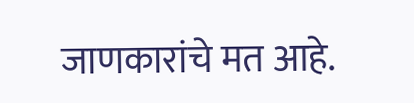जाणकारांचे मत आहे.